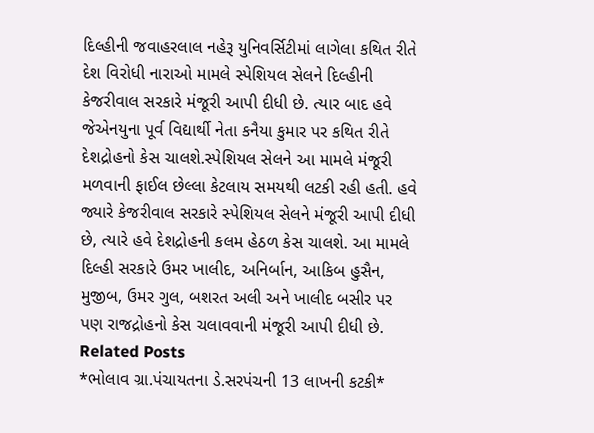દિલ્હીની જવાહરલાલ નહેરૂ યુનિવર્સિટીમાં લાગેલા કથિત રીતે દેશ વિરોધી નારાઓ મામલે સ્પેશિયલ સેલને દિલ્હીની કેજરીવાલ સરકારે મંજૂરી આપી દીધી છે. ત્યાર બાદ હવે જેએનયુના પૂર્વ વિદ્યાર્થી નેતા કનૈયા કુમાર પર કથિત રીતે દેશદ્રોહનો કેસ ચાલશે.સ્પેશિયલ સેલને આ મામલે મંજૂરી મળવાની ફાઈલ છેલ્લા કેટલાય સમયથી લટકી રહી હતી. હવે જ્યારે કેજરીવાલ સરકારે સ્પેશિયલ સેલને મંજૂરી આપી દીધી છે, ત્યારે હવે દેશદ્રોહની કલમ હેઠળ કેસ ચાલશે. આ મામલે દિલ્હી સરકારે ઉમર ખાલીદ, અનિર્બાન, આકિબ હુસૈન, મુજીબ, ઉમર ગુલ, બશરત અલી અને ખાલીદ બસીર પર પણ રાજદ્રોહનો કેસ ચલાવવાની મંજૂરી આપી દીધી છે.
Related Posts
*ભોલાવ ગ્રા.પંચાયતના ડે.સરપંચની 13 લાખની કટકી*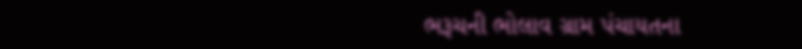ભરૂચની ભોલાવ ગ્રામ પંચાયતના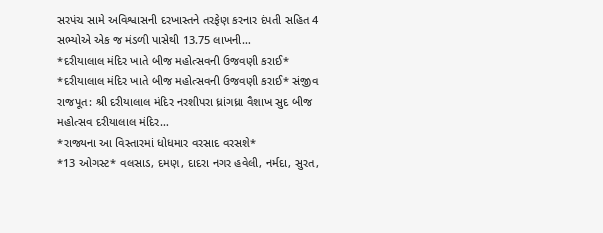સરપંચ સામે અવિશ્વાસની દરખાસ્તને તરફેણ કરનાર દંપતી સહિત 4 સભ્યોએ એક જ મંડળી પાસેથી 13.75 લાખની…
*દરીયાલાલ મંદિર ખાતે બીજ મહોત્સવની ઉજવણી કરાઈ*
*દરીયાલાલ મંદિર ખાતે બીજ મહોત્સવની ઉજવણી કરાઈ* સંજીવ રાજપૂત: શ્રી દરીયાલાલ મંદિર નરશીપરા ધ્રાંગધ્રા વૈશાખ સુદ બીજ મહોત્સવ દરીયાલાલ મંદિર…
*રાજ્યના આ વિસ્તારમાં ધોધમાર વરસાદ વરસશે*
*13 ઓગસ્ટ* વલસાડ, દમણ, દાદરા નગર હવેલી, નર્મદા, સુરત,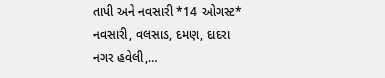તાપી અને નવસારી *14 ઓગસ્ટ* નવસારી, વલસાડ, દમણ, દાદરા નગર હવેલી,…